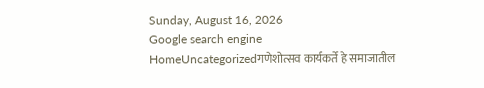Sunday, August 16, 2026
Google search engine
HomeUncategorizedगणेशोत्सव कार्यकर्ते हे समाजातील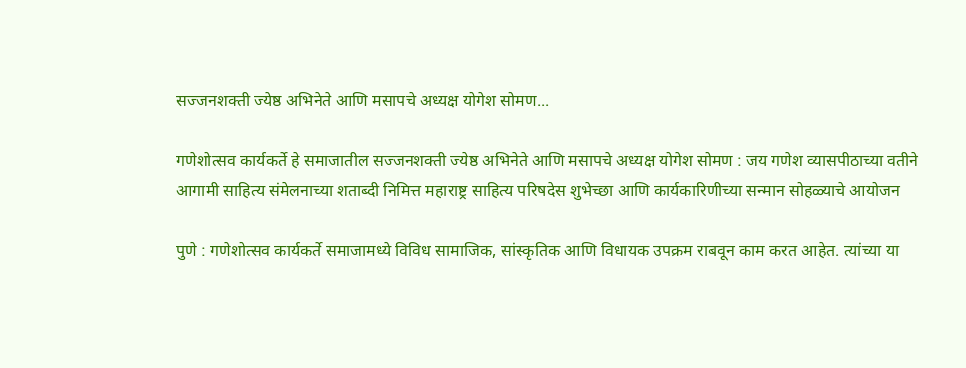सज्जनशक्ती ज्येष्ठ अभिनेते आणि मसापचे अध्यक्ष योगेश सोमण...

गणेशोत्सव कार्यकर्ते हे समाजातील सज्जनशक्ती ज्येष्ठ अभिनेते आणि मसापचे अध्यक्ष योगेश सोमण : जय गणेश व्यासपीठाच्या वतीने आगामी साहित्य संमेलनाच्या शताब्दी निमित्त महाराष्ट्र साहित्य परिषदेस शुभेच्छा आणि कार्यकारिणीच्या सन्मान सोहळ्याचे आयोजन

पुणे : गणेशोत्सव कार्यकर्ते समाजामध्ये विविध सामाजिक, सांस्कृतिक आणि विधायक उपक्रम राबवून काम करत आहेत. त्यांच्या या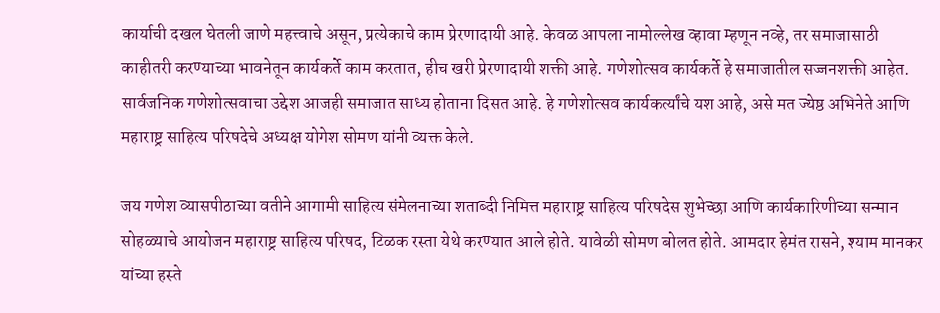कार्याची दखल घेतली जाणे महत्त्वाचे असून, प्रत्येकाचे काम प्रेरणादायी आहे. केवळ आपला नामोल्लेख व्हावा म्हणून नव्हे, तर समाजासाठी काहीतरी करण्याच्या भावनेतून कार्यकर्ते काम करतात, हीच खरी प्रेरणादायी शक्ती आहे. गणेशोत्सव कार्यकर्ते हे समाजातील सज्जनशक्ती आहेत. सार्वजनिक गणेशोत्सवाचा उद्देश आजही समाजात साध्य होताना दिसत आहे. हे गणेशोत्सव कार्यकर्त्यांचे यश आहे, असे मत ज्येष्ठ अभिनेते आणि महाराष्ट्र साहित्य परिषदेचे अध्यक्ष योगेश सोमण यांनी व्यक्त केले.

जय गणेश व्यासपीठाच्या वतीने आगामी साहित्य संमेलनाच्या शताब्दी निमित्त महाराष्ट्र साहित्य परिषदेस शुभेच्छा आणि कार्यकारिणीच्या सन्मान सोहळ्याचे आयोजन महाराष्ट्र साहित्य परिषद, टिळक रस्ता येथे करण्यात आले होते. यावेळी सोमण बोलत होते. आमदार हेमंत रासने, श्याम मानकर यांच्या हस्ते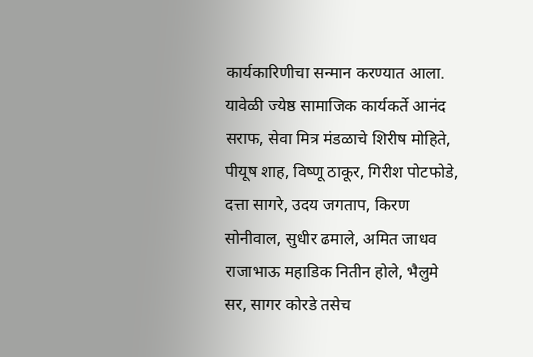कार्यकारिणीचा सन्मान करण्यात आला. यावेळी ज्येष्ठ सामाजिक कार्यकर्ते आनंद सराफ, सेवा मित्र मंडळाचे शिरीष मोहिते, पीयूष शाह, विष्णू ठाकूर, गिरीश पोटफोडे, दत्ता सागरे, उदय जगताप, किरण सोनीवाल, सुधीर ढमाले, अमित जाधव राजाभाऊ महाडिक नितीन होले, भैलुमे सर, सागर कोरडे तसेच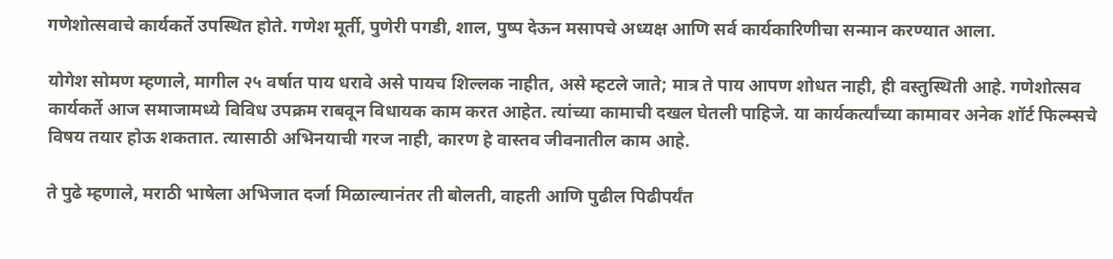गणेशोत्सवाचे कार्यकर्ते उपस्थित होते. गणेश मूर्ती, पुणेरी पगडी, शाल, पुष्प देऊन मसापचे अध्यक्ष आणि सर्व कार्यकारिणीचा सन्मान करण्यात आला.

योगेश सोमण म्हणाले, मागील २५ वर्षात पाय धरावे असे पायच शिल्लक नाहीत, असे म्हटले जाते; मात्र ते पाय आपण शोधत नाही, ही वस्तुस्थिती आहे. गणेशोत्सव कार्यकर्ते आज समाजामध्ये विविध उपक्रम राबवून विधायक काम करत आहेत. त्यांच्या कामाची दखल घेतली पाहिजे. या कार्यकर्त्यांच्या कामावर अनेक शॉर्ट फिल्म्सचे विषय तयार होऊ शकतात. त्यासाठी अभिनयाची गरज नाही, कारण हे वास्तव जीवनातील काम आहे.

ते पुढे म्हणाले, मराठी भाषेला अभिजात दर्जा मिळाल्यानंतर ती बोलती, वाहती आणि पुढील पिढीपर्यंत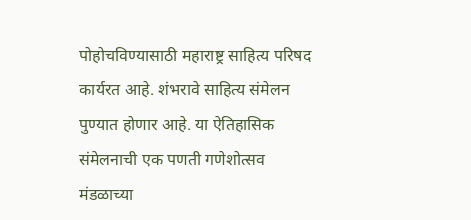पोहोचविण्यासाठी महाराष्ट्र साहित्य परिषद कार्यरत आहे. शंभरावे साहित्य संमेलन पुण्यात होणार आहे. या ऐतिहासिक संमेलनाची एक पणती गणेशोत्सव मंडळाच्या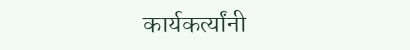कार्यकर्त्यांनी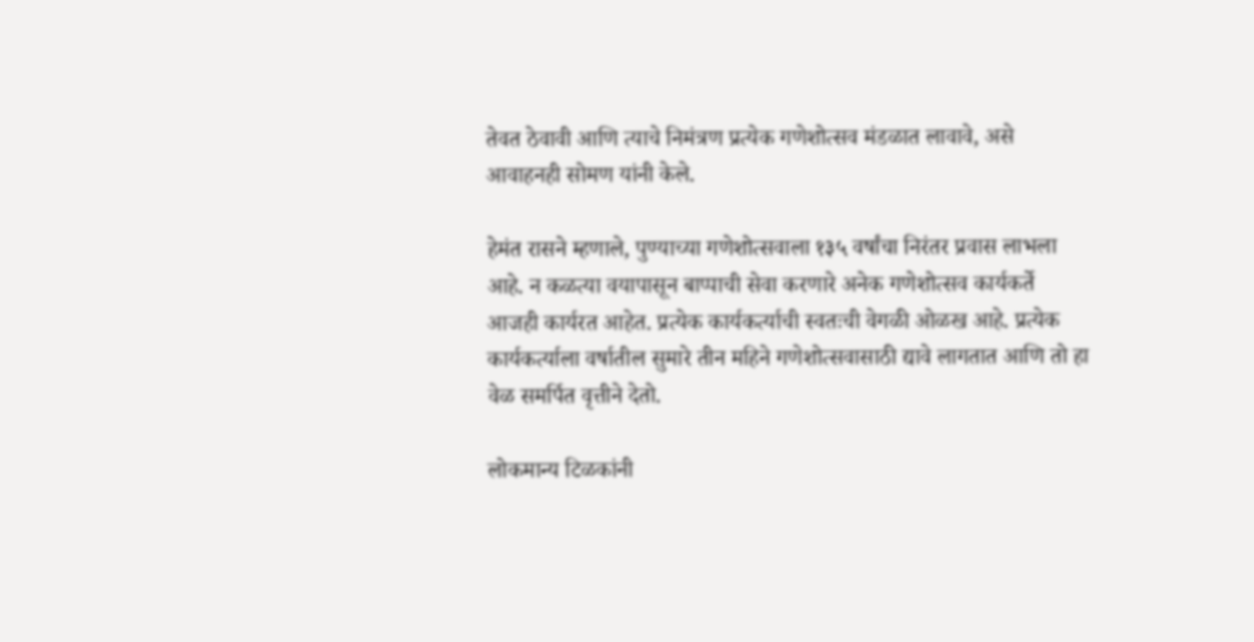तेवत ठेवावी आणि त्याचे निमंत्रण प्रत्येक गणेशोत्सव मंडळात लावावे, असे आवाहनही सोमण यांनी केले.

हेमंत रासने म्हणाले, पुण्याच्या गणेशोत्सवाला १३५ वर्षांचा निरंतर प्रवास लाभला आहे. न कळत्या वयापासून बाप्पाची सेवा करणारे अनेक गणेशोत्सव कार्यकर्ते आजही कार्यरत आहेत. प्रत्येक कार्यकर्त्याची स्वतःची वेगळी ओळख आहे. प्रत्येक कार्यकर्त्याला वर्षातील सुमारे तीन महिने गणेशोत्सवासाठी द्यावे लागतात आणि तो हा वेळ समर्पित वृत्तीने देतो.

लोकमान्य टिळकांनी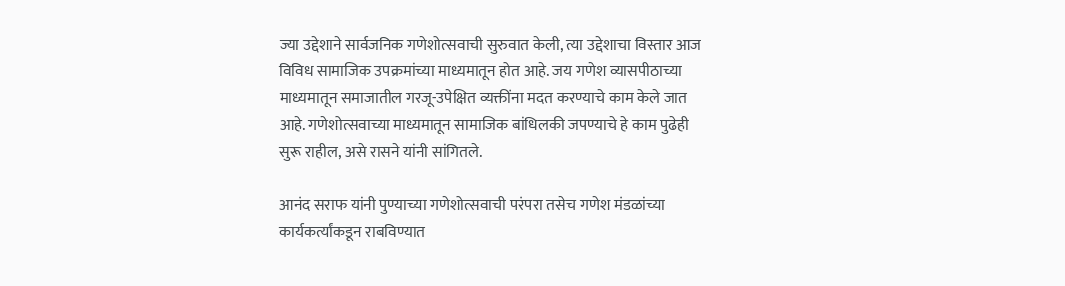ज्या उद्देशाने सार्वजनिक गणेशोत्सवाची सुरुवात केली, त्या उद्देशाचा विस्तार आज विविध सामाजिक उपक्रमांच्या माध्यमातून होत आहे. जय गणेश व्यासपीठाच्या माध्यमातून समाजातील गरजू-उपेक्षित व्यक्तींना मदत करण्याचे काम केले जात आहे. गणेशोत्सवाच्या माध्यमातून सामाजिक बांधिलकी जपण्याचे हे काम पुढेही सुरू राहील, असे रासने यांनी सांगितले.

आनंद सराफ यांनी पुण्याच्या गणेशोत्सवाची परंपरा तसेच गणेश मंडळांच्या कार्यकर्त्यांकडून राबविण्यात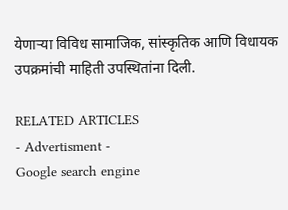येणाऱ्या विविध सामाजिक, सांस्कृतिक आणि विधायक उपक्रमांची माहिती उपस्थितांना दिली.

RELATED ARTICLES
- Advertisment -
Google search engine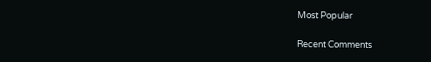Most Popular

Recent Comments